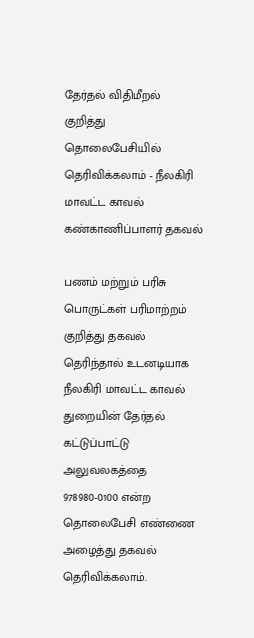தேர்தல் விதிமீறல் குறித்து தொலைபேசியில் தெரிவிக்கலாம் - நீலகிரி மாவட்ட காவல் கண்காணிப்பாளர் தகவல்

பணம் மற்றும் பரிசு பொருட்கள் பரிமாற்றம் குறித்து தகவல் தெரிந்தால் உடனடியாக நீலகிரி மாவட்ட காவல் துறையின் தேர்தல் கட்டுப்பாட்டு அலுவலகத்தை 978980-0100 என்ற தொலைபேசி எண்ணை அழைத்து தகவல் தெரிவிக்கலாம்.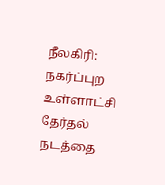நீலகிரி: நகர்ப்புற உள்ளாட்சி தேர்தல் நடத்தை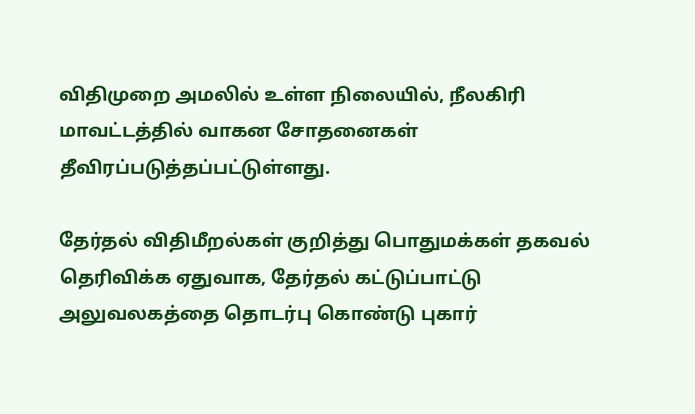விதிமுறை அமலில் உள்ள நிலையில், நீலகிரி மாவட்டத்தில் வாகன சோதனைகள் தீவிரப்படுத்தப்பட்டுள்ளது.

தேர்தல் விதிமீறல்கள் குறித்து பொதுமக்கள் தகவல் தெரிவிக்க ஏதுவாக, தேர்தல் கட்டுப்பாட்டு அலுவலகத்தை தொடர்பு கொண்டு புகார்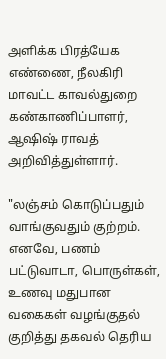அளிக்க பிரத்யேக எண்ணை, நீலகிரி மாவட்ட காவல்துறை கண்காணிப்பாளர், ஆஷிஷ் ராவத் அறிவித்துள்ளார்.

"லஞ்சம் கொடுப்பதும் வாங்குவதும் குற்றம். எனவே, பணம் பட்டுவாடா, பொருள்கள், உணவு மதுபான வகைகள் வழங்குதல் குறித்து தகவல் தெரிய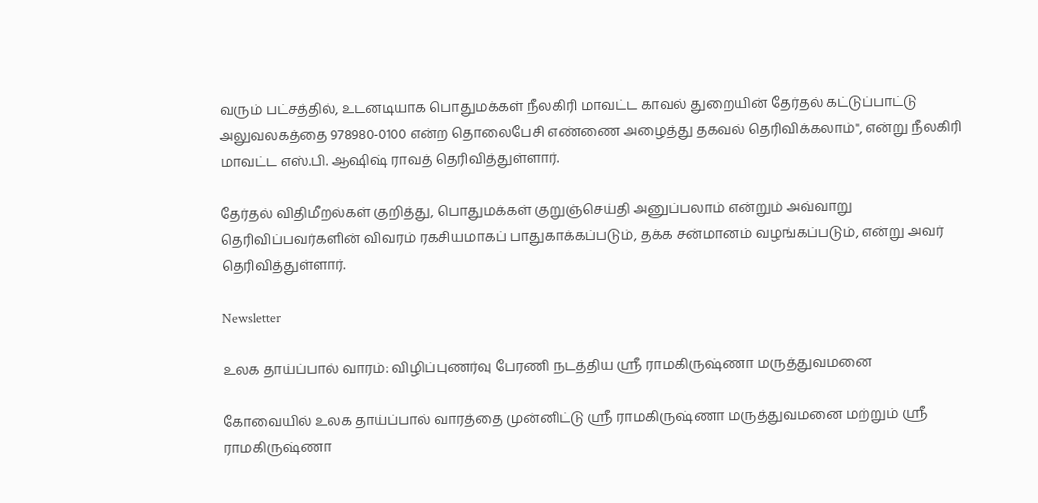வரும் பட்சத்தில், உடனடியாக பொதுமக்கள் நீலகிரி மாவட்ட காவல் துறையின் தேர்தல் கட்டுப்பாட்டு அலுவலகத்தை 978980-0100 என்ற தொலைபேசி எண்ணை அழைத்து தகவல் தெரிவிக்கலாம்", என்று நீலகிரி மாவட்ட எஸ்.பி. ஆஷிஷ் ராவத் தெரிவித்துள்ளார்.

தேர்தல் விதிமீறல்கள் குறித்து, பொதுமக்கள் குறுஞ்செய்தி அனுப்பலாம் என்றும் அவ்வாறு தெரிவிப்பவர்களின் விவரம் ரகசியமாகப் பாதுகாக்கப்படும், தக்க சன்மானம் வழங்கப்படும், என்று அவர் தெரிவித்துள்ளார்.

Newsletter

உலக தாய்ப்பால் வாரம்: விழிப்புணர்வு பேரணி நடத்திய ஸ்ரீ ராமகிருஷ்ணா மருத்துவமனை

கோவையில் உலக தாய்ப்பால் வாரத்தை முன்னிட்டு ஸ்ரீ ராமகிருஷ்ணா மருத்துவமனை மற்றும் ஸ்ரீ ராமகிருஷ்ணா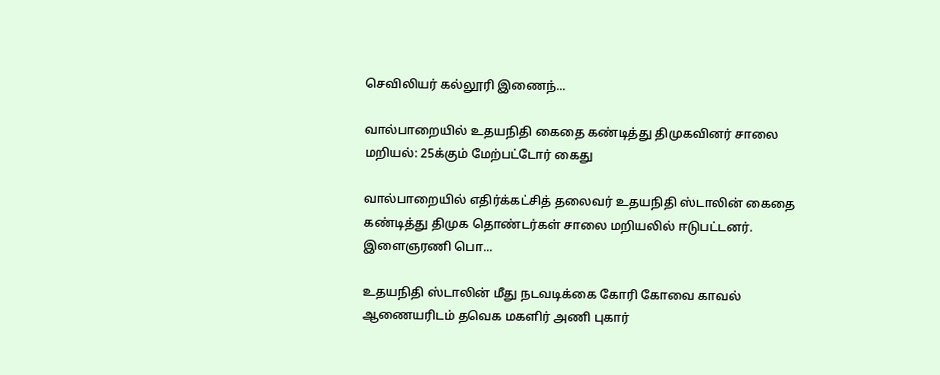செவிலியர் கல்லூரி இணைந்...

வால்பாறையில் உதயநிதி கைதை கண்டித்து திமுகவினர் சாலை மறியல்: 25க்கும் மேற்பட்டோர் கைது

வால்பாறையில் எதிர்க்கட்சித் தலைவர் உதயநிதி ஸ்டாலின் கைதை கண்டித்து திமுக தொண்டர்கள் சாலை மறியலில் ஈடுபட்டனர். இளைஞரணி பொ...

உதயநிதி ஸ்டாலின் மீது நடவடிக்கை கோரி கோவை காவல் ஆணையரிடம் தவெக மகளிர் அணி புகார்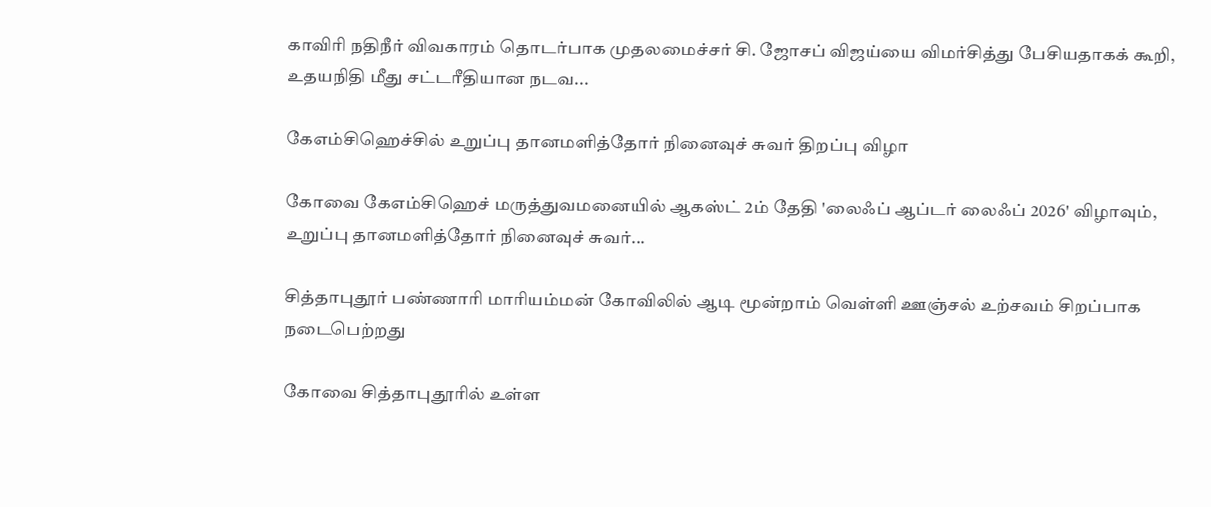காவிரி நதிநீர் விவகாரம் தொடர்பாக முதலமைச்சர் சி. ஜோசப் விஜய்யை விமர்சித்து பேசியதாகக் கூறி, உதயநிதி மீது சட்டரீதியான நடவ...

கேஎம்சிஹெச்சில் உறுப்பு தானமளித்தோர் நினைவுச் சுவர் திறப்பு விழா

கோவை கேஎம்சிஹெச் மருத்துவமனையில் ஆகஸ்ட் 2ம் தேதி 'லைஃப் ஆப்டர் லைஃப் 2026' விழாவும், உறுப்பு தானமளித்தோர் நினைவுச் சுவர்...

சித்தாபுதூர் பண்ணாரி மாரியம்மன் கோவிலில் ஆடி மூன்றாம் வெள்ளி ஊஞ்சல் உற்சவம் சிறப்பாக நடைபெற்றது

கோவை சித்தாபுதூரில் உள்ள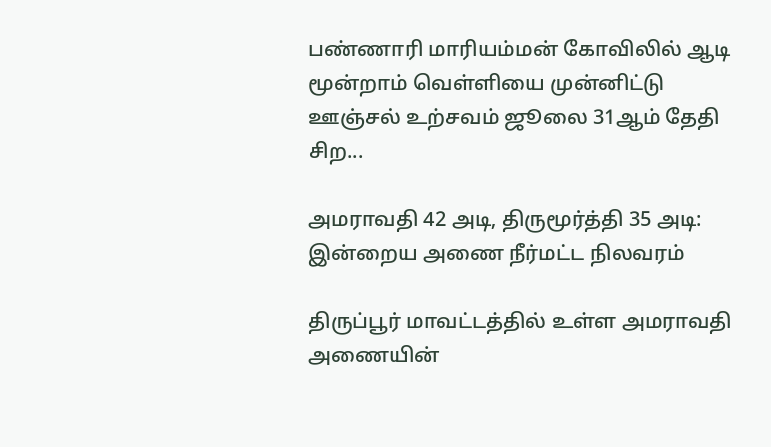பண்ணாரி மாரியம்மன் கோவிலில் ஆடி மூன்றாம் வெள்ளியை முன்னிட்டு ஊஞ்சல் உற்சவம் ஜூலை 31ஆம் தேதி சிற...

அமராவதி 42 அடி, திருமூர்த்தி 35 அடி: இன்றைய அணை நீர்மட்ட நிலவரம்

திருப்பூர் மாவட்டத்தில் உள்ள அமராவதி அணையின்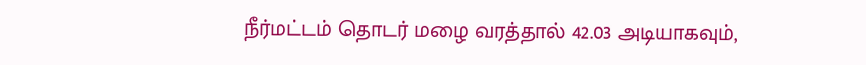நீர்மட்டம் தொடர் மழை வரத்தால் 42.03 அடியாகவும்,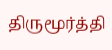திருமூர்த்தி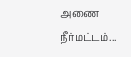அணை நீர்மட்டம்...